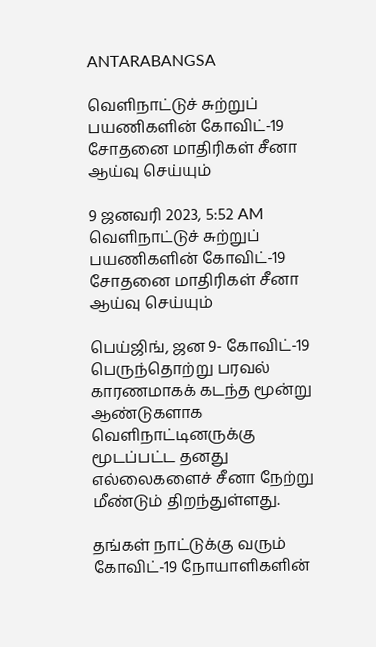ANTARABANGSA

வெளிநாட்டுச் சுற்றுப் பயணிகளின் கோவிட்-19 சோதனை மாதிரிகள் சீனா ஆய்வு செய்யும்

9 ஜனவரி 2023, 5:52 AM
வெளிநாட்டுச் சுற்றுப் பயணிகளின் கோவிட்-19 சோதனை மாதிரிகள் சீனா ஆய்வு செய்யும்

பெய்ஜிங், ஜன 9- கோவிட்-19 பெருந்தொற்று பரவல் காரணமாகக் கடந்த மூன்று ஆண்டுகளாக வெளிநாட்டினருக்கு மூடப்பட்ட தனது எல்லைகளைச் சீனா நேற்று மீண்டும் திறந்துள்ளது.

தங்கள் நாட்டுக்கு வரும் கோவிட்-19 நோயாளிகளின்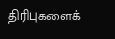திரிபுகளைக்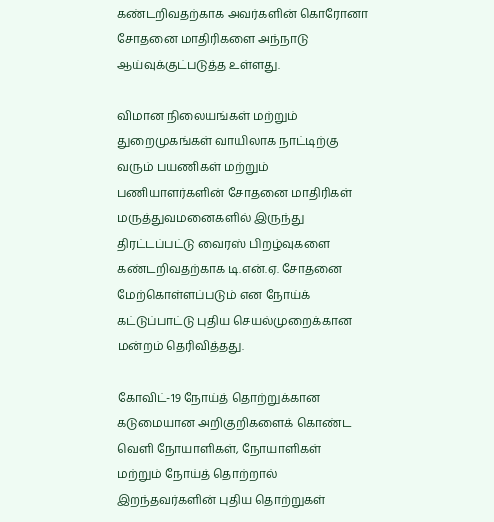கண்டறிவதற்காக அவர்களின் கொரோனா சோதனை மாதிரிகளை அந்நாடு ஆய்வுக்குட்படுத்த உள்ளது.

விமான நிலையங்கள் மற்றும் துறைமுகங்கள் வாயிலாக நாட்டிற்கு வரும் பயணிகள் மற்றும் பணியாளர்களின் சோதனை மாதிரிகள் மருத்துவமனைகளில் இருந்து திரட்டப்பட்டு வைரஸ் பிறழ்வுகளை கண்டறிவதற்காக டி.என்.ஏ. சோதனை மேற்கொள்ளப்படும் என நோய்க் கட்டுப்பாட்டு புதிய செயல்முறைக்கான மன்றம் தெரிவித்தது.

கோவிட்-19 நோய்த் தொற்றுக்கான கடுமையான அறிகுறிகளைக் கொண்ட வெளி நோயாளிகள், நோயாளிகள் மற்றும் நோய்த் தொற்றால் இறந்தவர்களின் புதிய தொற்றுகள்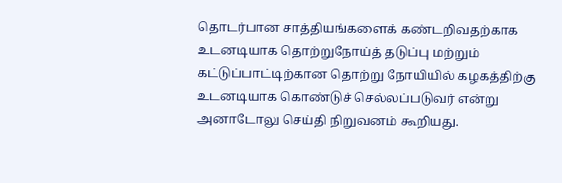தொடர்பான சாத்தியங்களைக் கண்டறிவதற்காக உடனடியாக தொற்றுநோய்த் தடுப்பு மற்றும் கட்டுப்பாட்டிற்கான தொற்று நோயியில் கழகத்திற்கு உடனடியாக கொண்டுச் செல்லப்படுவர் என்று அனாடோலு செய்தி நிறுவனம் கூறியது.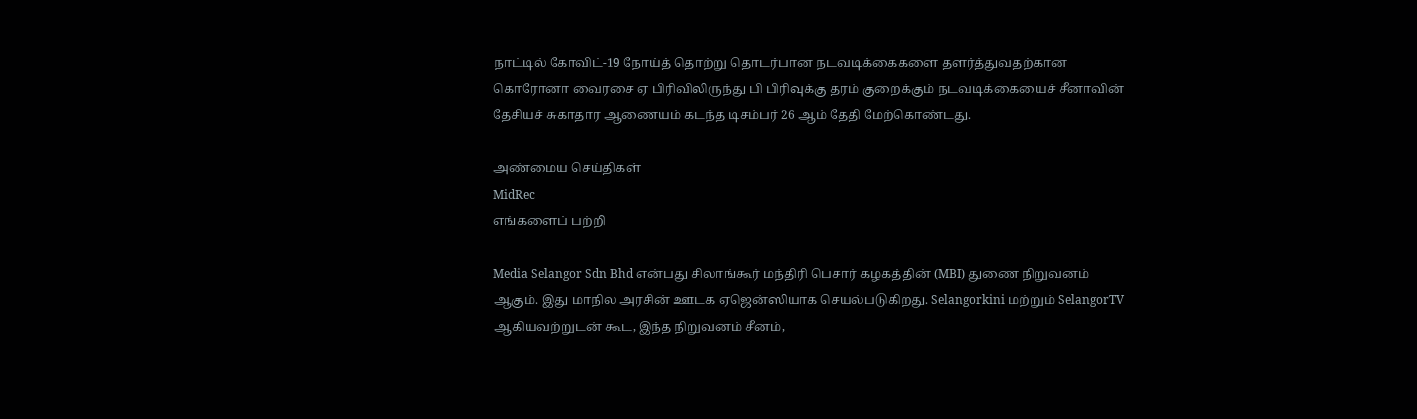நாட்டில் கோவிட்-19 நோய்த் தொற்று தொடர்பான நடவடிக்கைகளை தளர்த்துவதற்கான கொரோனா வைரசை ஏ பிரிவிலிருந்து பி பிரிவுக்கு தரம் குறைக்கும் நடவடிக்கையைச் சீனாவின் தேசியச் சுகாதார ஆணையம் கடந்த டிசம்பர் 26 ஆம் தேதி மேற்கொண்டது.

அண்மைய செய்திகள்
MidRec
எங்களைப் பற்றி

Media Selangor Sdn Bhd என்பது சிலாங்கூர் மந்திரி பெசார் கழகத்தின் (MBI) துணை நிறுவனம் ஆகும். இது மாநில அரசின் ஊடக ஏஜென்ஸியாக செயல்படுகிறது. Selangorkini மற்றும் SelangorTV ஆகியவற்றுடன் கூட, இந்த நிறுவனம் சீனம்,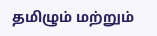தமிழும் மற்றும்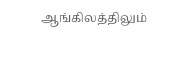ஆங்கிலத்திலும்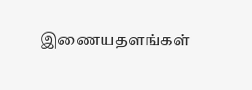இணையதளங்கள்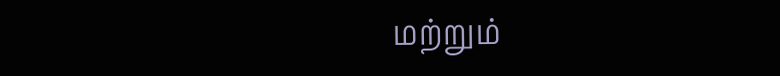மற்றும்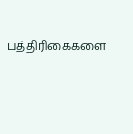பத்திரிகைகளை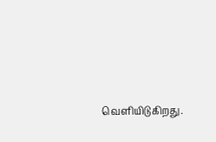வெளியிடுகிறது.